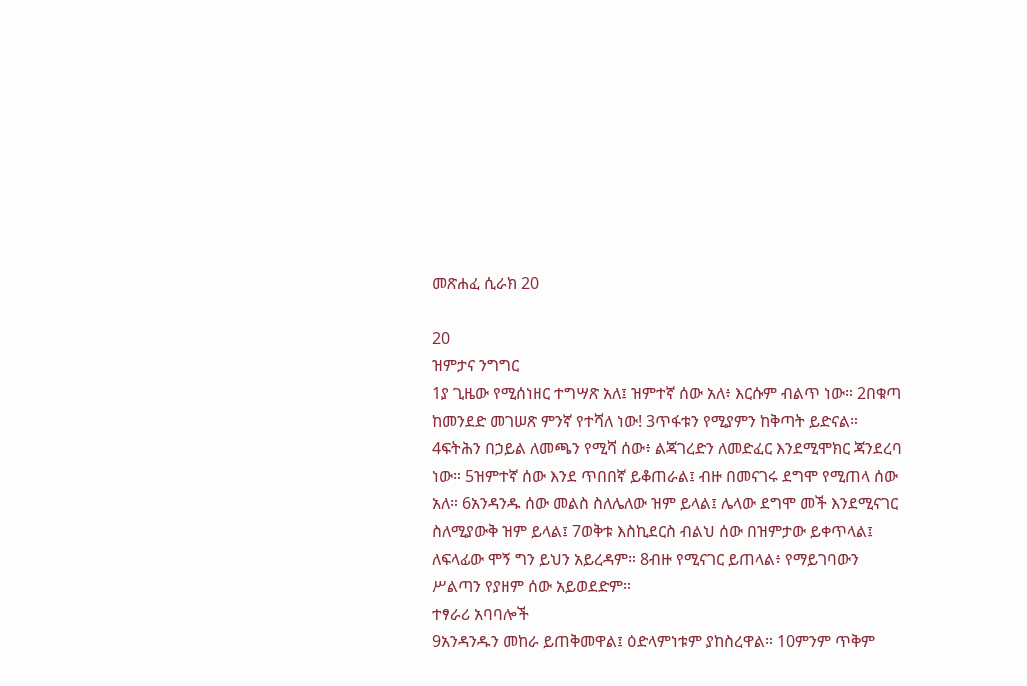መጽሐፈ ሲራክ 20

20
ዝምታና ንግግር
1ያ ጊዜው የሚሰነዘር ተግሣጽ አለ፤ ዝምተኛ ሰው አለ፥ እርሱም ብልጥ ነው። 2በቁጣ ከመንደድ መገሠጽ ምንኛ የተሻለ ነው! 3ጥፋቱን የሚያምን ከቅጣት ይድናል። 4ፍትሕን በኃይል ለመጫን የሚሻ ሰው፥ ልጃገረድን ለመድፈር እንደሚሞክር ጃንደረባ ነው። 5ዝምተኛ ሰው እንደ ጥበበኛ ይቆጠራል፤ ብዙ በመናገሩ ደግሞ የሚጠላ ሰው አለ። 6አንዳንዱ ሰው መልስ ስለሌለው ዝም ይላል፤ ሌላው ደግሞ መች እንደሚናገር ስለሚያውቅ ዝም ይላል፤ 7ወቅቱ እስኪደርስ ብልህ ሰው በዝምታው ይቀጥላል፤ ለፍላፊው ሞኝ ግን ይህን አይረዳም። 8ብዙ የሚናገር ይጠላል፥ የማይገባውን ሥልጣን የያዘም ሰው አይወደድም።
ተፃራሪ አባባሎች
9አንዳንዱን መከራ ይጠቅመዋል፤ ዕድላምነቱም ያከስረዋል። 10ምንም ጥቅም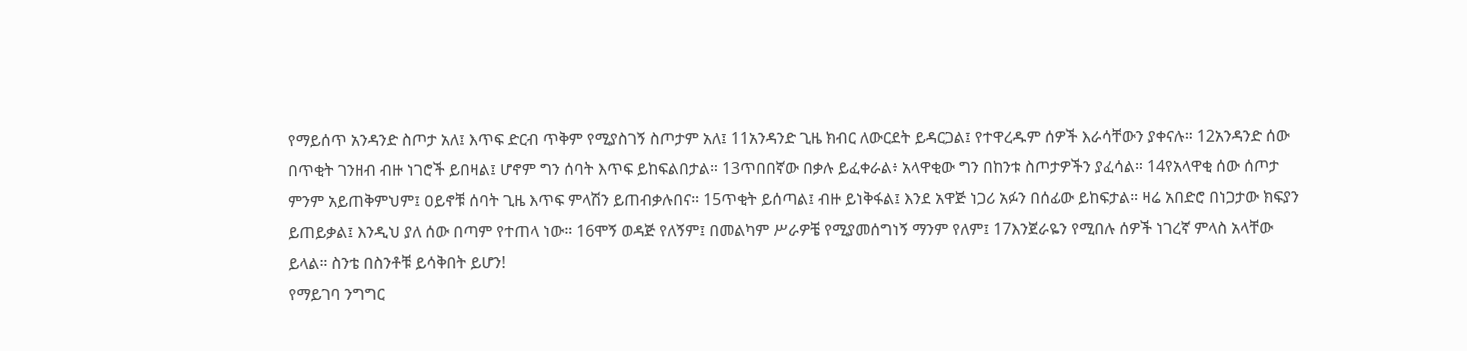የማይሰጥ አንዳንድ ስጦታ አለ፤ እጥፍ ድርብ ጥቅም የሚያስገኝ ስጦታም አለ፤ 11አንዳንድ ጊዜ ክብር ለውርደት ይዳርጋል፤ የተዋረዱም ሰዎች እራሳቸውን ያቀናሉ። 12አንዳንድ ሰው በጥቂት ገንዘብ ብዙ ነገሮች ይበዛል፤ ሆኖም ግን ሰባት እጥፍ ይከፍልበታል። 13ጥበበኛው በቃሉ ይፈቀራል፥ አላዋቂው ግን በከንቱ ስጦታዎችን ያፈሳል። 14የአላዋቂ ሰው ሰጦታ ምንም አይጠቅምህም፤ ዐይኖቹ ሰባት ጊዜ እጥፍ ምላሽን ይጠብቃሉበና። 15ጥቂት ይሰጣል፤ ብዙ ይነቅፋል፤ እንደ አዋጅ ነጋሪ አፉን በሰፊው ይከፍታል። ዛሬ አበድሮ በነጋታው ክፍያን ይጠይቃል፤ እንዲህ ያለ ሰው በጣም የተጠላ ነው። 16ሞኝ ወዳጅ የለኝም፤ በመልካም ሥራዎቼ የሚያመሰግነኝ ማንም የለም፤ 17እንጀራዬን የሚበሉ ሰዎች ነገረኛ ምላስ አላቸው ይላል። ስንቴ በስንቶቹ ይሳቅበት ይሆን!
የማይገባ ንግግር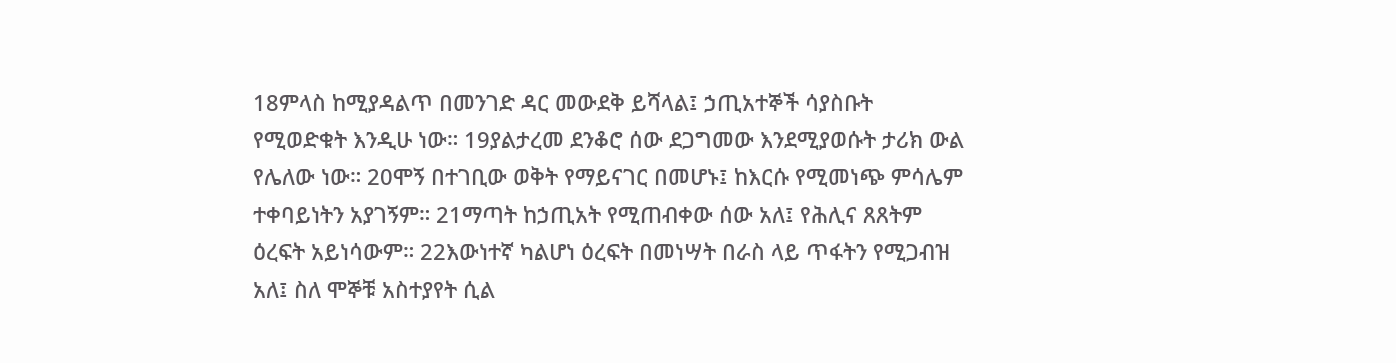18ምላስ ከሚያዳልጥ በመንገድ ዳር መውደቅ ይሻላል፤ ኃጢአተኞች ሳያስቡት የሚወድቁት እንዲሁ ነው። 19ያልታረመ ደንቆሮ ሰው ደጋግመው እንደሚያወሱት ታሪክ ውል የሌለው ነው። 20ሞኝ በተገቢው ወቅት የማይናገር በመሆኑ፤ ከእርሱ የሚመነጭ ምሳሌም ተቀባይነትን አያገኝም። 21ማጣት ከኃጢአት የሚጠብቀው ሰው አለ፤ የሕሊና ጸጸትም ዕረፍት አይነሳውም። 22እውነተኛ ካልሆነ ዕረፍት በመነሣት በራስ ላይ ጥፋትን የሚጋብዝ አለ፤ ስለ ሞኞቹ አስተያየት ሲል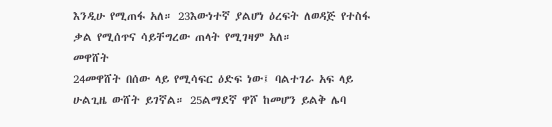እንዲሁ የሚጠፋ አለ። 23እውነተኛ ያልሆነ ዕረፍት ለወዳጅ የተስፋ ቃል የሚሰጥና ሳይቸግረው ጠላት የሚገዛም አለ።
መዋሸት
24መዋሸት በሰው ላይ የሚሳፍር ዕድፍ ነው፤ ባልተገራ አፍ ላይ ሁልጊዜ ውሸት ይገኛል። 25ልማደኛ ዋሾ ከመሆን ይልቅ ሌባ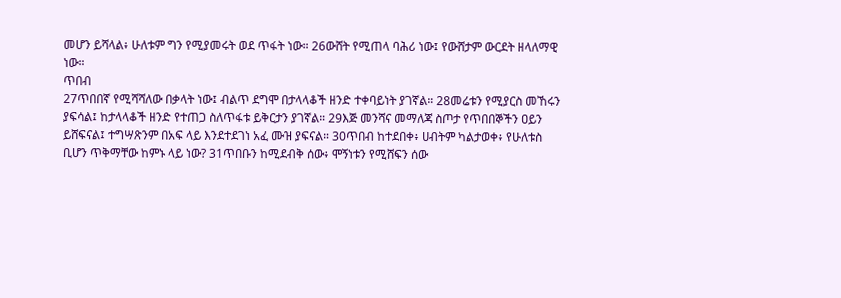መሆን ይሻላል፥ ሁለቱም ግን የሚያመሩት ወደ ጥፋት ነው። 26ውሸት የሚጠላ ባሕሪ ነው፤ የውሸታም ውርደት ዘላለማዊ ነው።
ጥበብ
27ጥበበኛ የሚሻሻለው በቃላት ነው፤ ብልጥ ደግሞ በታላላቆች ዘንድ ተቀባይነት ያገኛል። 28መሬቱን የሚያርስ መኸሩን ያፍሳል፤ ከታላላቆች ዘንድ የተጠጋ ስለጥፋቱ ይቅርታን ያገኛል። 29እጅ መንሻና መማለጃ ስጦታ የጥበበኞችን ዐይን ይሸፍናል፤ ተግሣጽንም በአፍ ላይ እንደተደገነ አፈ ሙዝ ያፍናል። 30ጥበብ ከተደበቀ፥ ሀብትም ካልታወቀ፥ የሁለቱስ ቢሆን ጥቅማቸው ከምኑ ላይ ነው? 31ጥበቡን ከሚደብቅ ሰው፥ ሞኝነቱን የሚሸፍን ሰው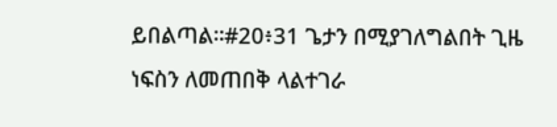ይበልጣል።#20፥31 ጌታን በሚያገለግልበት ጊዜ ነፍስን ለመጠበቅ ላልተገራ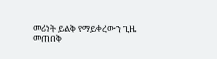መሪነት ይልቅ የማይቀረውን ጊዜ መጠበቅ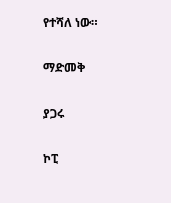የተሻለ ነው።

ማድመቅ

ያጋሩ

ኮፒ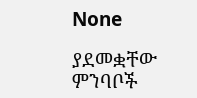None

ያደመቋቸው ምንባቦች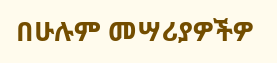በሁሉም መሣሪያዎችዎ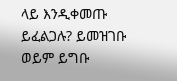ላይ እንዲቀመጡ ይፈልጋሉ? ይመዝገቡ ወይም ይግቡ